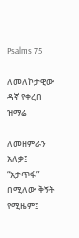Psalms 75

ለመለኮታዊው ዳኛ የቀረበ ዝማሬ

ለመዘምራን አለቃ፤ “አታጥፋ” በሚለው ቅኝት የሚዜም፤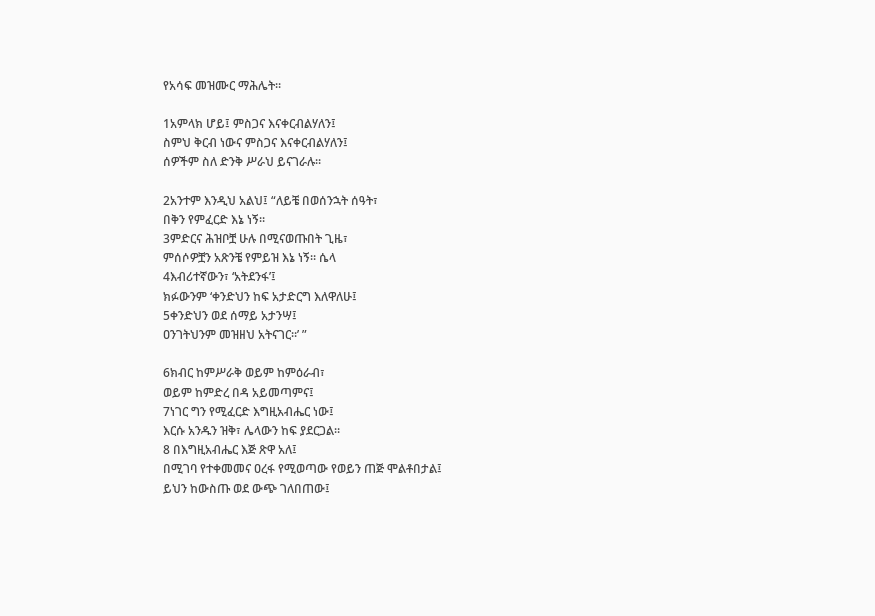የአሳፍ መዝሙር ማሕሌት።

1አምላክ ሆይ፤ ምስጋና እናቀርብልሃለን፤
ስምህ ቅርብ ነውና ምስጋና እናቀርብልሃለን፤
ሰዎችም ስለ ድንቅ ሥራህ ይናገራሉ።

2አንተም እንዲህ አልህ፤ “ለይቼ በወሰንኋት ሰዓት፣
በቅን የምፈርድ እኔ ነኝ።
3ምድርና ሕዝቦቿ ሁሉ በሚናወጡበት ጊዜ፣
ምሰሶዎቿን አጽንቼ የምይዝ እኔ ነኝ። ሴላ
4እብሪተኛውን፣ ‘አትደንፋ’፤
ክፉውንም ‘ቀንድህን ከፍ አታድርግ እለዋለሁ፤
5ቀንድህን ወደ ሰማይ አታንሣ፤
ዐንገትህንም መዝዘህ አትናገር።’ ”

6ክብር ከምሥራቅ ወይም ከምዕራብ፣
ወይም ከምድረ በዳ አይመጣምና፤
7ነገር ግን የሚፈርድ እግዚአብሔር ነው፤
እርሱ አንዱን ዝቅ፣ ሌላውን ከፍ ያደርጋል።
8 በእግዚአብሔር እጅ ጽዋ አለ፤
በሚገባ የተቀመመና ዐረፋ የሚወጣው የወይን ጠጅ ሞልቶበታል፤
ይህን ከውስጡ ወደ ውጭ ገለበጠው፤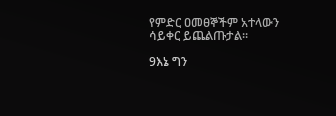የምድር ዐመፀኞችም አተላውን ሳይቀር ይጨልጡታል።

9እኔ ግን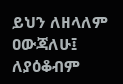ይህን ለዘላለም ዐውጃለሁ፤
ለያዕቆብም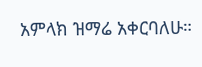አምላክ ዝማሬ አቀርባለሁ።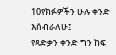10የክፉዎችን ሁሉ ቀንድ እሰብራለሁ፤
የጻድቃን ቀንድ ግን ከፍ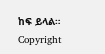ከፍ ይላል።
Copyright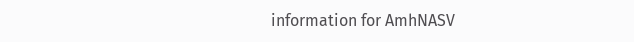information for AmhNASV